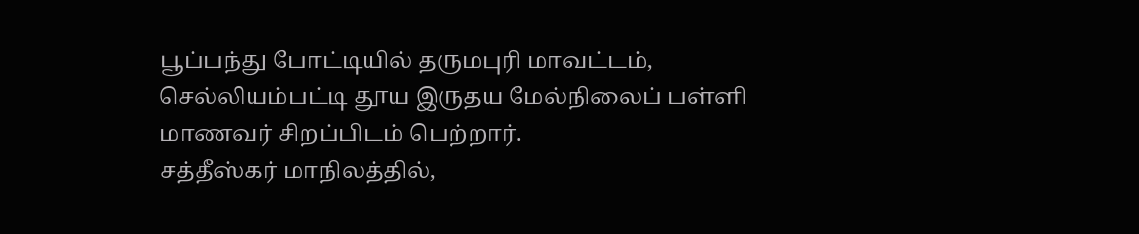பூப்பந்து போட்டியில் தருமபுரி மாவட்டம், செல்லியம்பட்டி தூய இருதய மேல்நிலைப் பள்ளி மாணவர் சிறப்பிடம் பெற்றார்.
சத்தீஸ்கர் மாநிலத்தில்,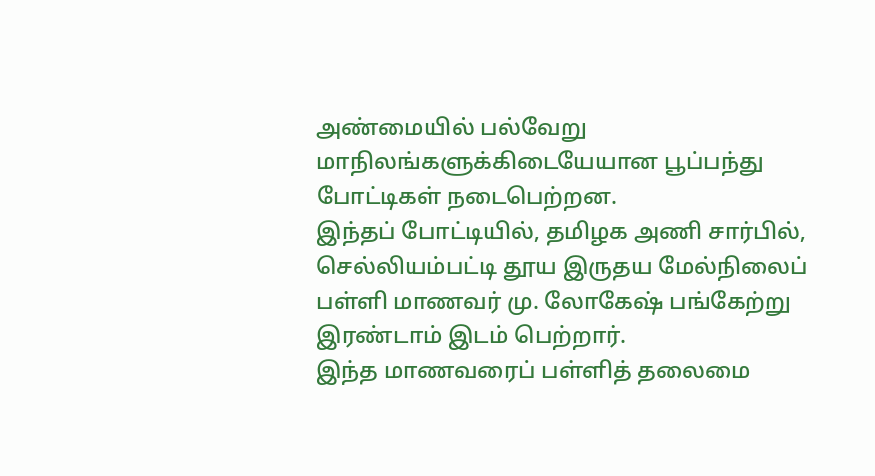அண்மையில் பல்வேறு மாநிலங்களுக்கிடையேயான பூப்பந்து போட்டிகள் நடைபெற்றன.
இந்தப் போட்டியில், தமிழக அணி சார்பில், செல்லியம்பட்டி தூய இருதய மேல்நிலைப் பள்ளி மாணவர் மு. லோகேஷ் பங்கேற்று இரண்டாம் இடம் பெற்றார்.
இந்த மாணவரைப் பள்ளித் தலைமை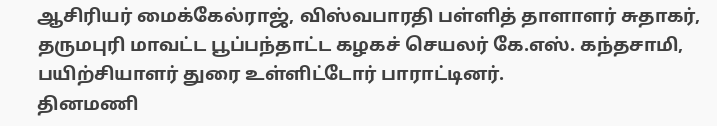ஆசிரியர் மைக்கேல்ராஜ், விஸ்வபாரதி பள்ளித் தாளாளர் சுதாகர், தருமபுரி மாவட்ட பூப்பந்தாட்ட கழகச் செயலர் கே.எஸ். கந்தசாமி, பயிற்சியாளர் துரை உள்ளிட்டோர் பாராட்டினர்.
தினமணி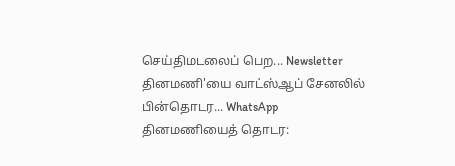செய்திமடலைப் பெற... Newsletter
தினமணி'யை வாட்ஸ்ஆப் சேனலில் பின்தொடர... WhatsApp
தினமணியைத் தொடர: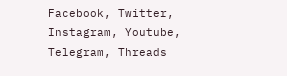Facebook, Twitter, Instagram, Youtube, Telegram, Threads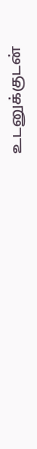உடனுக்குடன்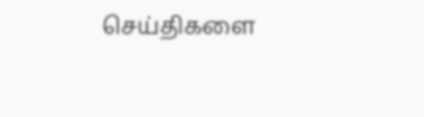செய்திகளை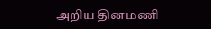அறிய தினமணி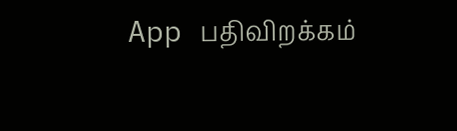App பதிவிறக்கம்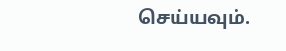செய்யவும்.